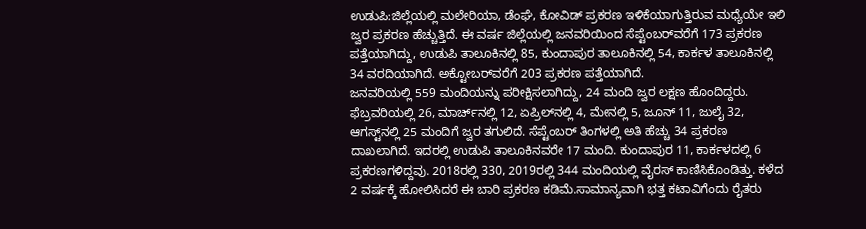ಉಡುಪಿ:ಜಿಲ್ಲೆಯಲ್ಲಿ ಮಲೇರಿಯಾ, ಡೆಂಘೆ, ಕೋವಿಡ್ ಪ್ರಕರಣ ಇಳಿಕೆಯಾಗುತ್ತಿರುವ ಮಧ್ಯೆಯೇ ಇಲಿ ಜ್ವರ ಪ್ರಕರಣ ಹೆಚ್ಚುತ್ತಿದೆ. ಈ ವರ್ಷ ಜಿಲ್ಲೆಯಲ್ಲಿ ಜನವರಿಯಿಂದ ಸೆಪ್ಟೆಂಬರ್‌ವರೆಗೆ 173 ಪ್ರಕರಣ ಪತ್ತೆಯಾಗಿದ್ದು, ಉಡುಪಿ ತಾಲೂಕಿನಲ್ಲಿ 85, ಕುಂದಾಪುರ ತಾಲೂಕಿನಲ್ಲಿ 54, ಕಾರ್ಕಳ ತಾಲೂಕಿನಲ್ಲಿ 34 ವರದಿಯಾಗಿದೆ. ಅಕ್ಟೋಬರ್‌ವರೆಗೆ 203 ಪ್ರಕರಣ ಪತ್ತೆಯಾಗಿದೆ.
ಜನವರಿಯಲ್ಲಿ 559 ಮಂದಿಯನ್ನು ಪರೀಕ್ಷಿಸಲಾಗಿದ್ದು, 24 ಮಂದಿ ಜ್ವರ ಲಕ್ಷಣ ಹೊಂದಿದ್ದರು. ಫೆಬ್ರವರಿಯಲ್ಲಿ 26, ಮಾರ್ಚ್‌ನಲ್ಲಿ 12, ಏಪ್ರಿಲ್‌ನಲ್ಲಿ 4, ಮೇನಲ್ಲಿ 5, ಜೂನ್ 11, ಜುಲೈ 32, ಆಗಸ್ಟ್‌ನಲ್ಲಿ 25 ಮಂದಿಗೆ ಜ್ವರ ತಗುಲಿದೆ. ಸೆಪ್ಟೆಂಬರ್ ತಿಂಗಳಲ್ಲಿ ಅತಿ ಹೆಚ್ಚು 34 ಪ್ರಕರಣ ದಾಖಲಾಗಿದೆ. ಇದರಲ್ಲಿ ಉಡುಪಿ ತಾಲೂಕಿನವರೇ 17 ಮಂದಿ. ಕುಂದಾಪುರ 11, ಕಾರ್ಕಳದಲ್ಲಿ 6 ಪ್ರಕರಣಗಳಿದ್ದವು. 2018ರಲ್ಲಿ 330, 2019ರಲ್ಲಿ 344 ಮಂದಿಯಲ್ಲಿ ವೈರಸ್ ಕಾಣಿಸಿಕೊಂಡಿತ್ತು. ಕಳೆದ 2 ವರ್ಷಕ್ಕೆ ಹೋಲಿಸಿದರೆ ಈ ಬಾರಿ ಪ್ರಕರಣ ಕಡಿಮೆ.ಸಾಮಾನ್ಯವಾಗಿ ಭತ್ತ ಕಟಾವಿಗೆಂದು ರೈತರು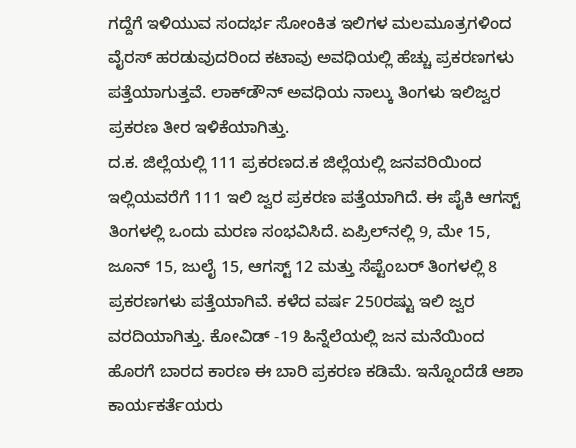ಗದ್ದೆಗೆ ಇಳಿಯುವ ಸಂದರ್ಭ ಸೋಂಕಿತ ಇಲಿಗಳ ಮಲಮೂತ್ರಗಳಿಂದ ವೈರಸ್ ಹರಡುವುದರಿಂದ ಕಟಾವು ಅವಧಿಯಲ್ಲಿ ಹೆಚ್ಚು ಪ್ರಕರಣಗಳು ಪತ್ತೆಯಾಗುತ್ತವೆ. ಲಾಕ್‌ಡೌನ್ ಅವಧಿಯ ನಾಲ್ಕು ತಿಂಗಳು ಇಲಿಜ್ವರ ಪ್ರಕರಣ ತೀರ ಇಳಿಕೆಯಾಗಿತ್ತು.
ದ.ಕ. ಜಿಲ್ಲೆಯಲ್ಲಿ 111 ಪ್ರಕರಣದ.ಕ ಜಿಲ್ಲೆಯಲ್ಲಿ ಜನವರಿಯಿಂದ ಇಲ್ಲಿಯವರೆಗೆ 111 ಇಲಿ ಜ್ವರ ಪ್ರಕರಣ ಪತ್ತೆಯಾಗಿದೆ. ಈ ಪೈಕಿ ಆಗಸ್ಟ್ ತಿಂಗಳಲ್ಲಿ ಒಂದು ಮರಣ ಸಂಭವಿಸಿದೆ. ಏಪ್ರಿಲ್‌ನಲ್ಲಿ 9, ಮೇ 15, ಜೂನ್ 15, ಜುಲೈ 15, ಆಗಸ್ಟ್ 12 ಮತ್ತು ಸೆಪ್ಟೆಂಬರ್ ತಿಂಗಳಲ್ಲಿ 8 ಪ್ರಕರಣಗಳು ಪತ್ತೆಯಾಗಿವೆ. ಕಳೆದ ವರ್ಷ 250ರಷ್ಟು ಇಲಿ ಜ್ವರ ವರದಿಯಾಗಿತ್ತು. ಕೋವಿಡ್ -19 ಹಿನ್ನೆಲೆಯಲ್ಲಿ ಜನ ಮನೆಯಿಂದ ಹೊರಗೆ ಬಾರದ ಕಾರಣ ಈ ಬಾರಿ ಪ್ರಕರಣ ಕಡಿಮೆ. ಇನ್ನೊಂದೆಡೆ ಆಶಾ ಕಾರ್ಯಕರ್ತೆಯರು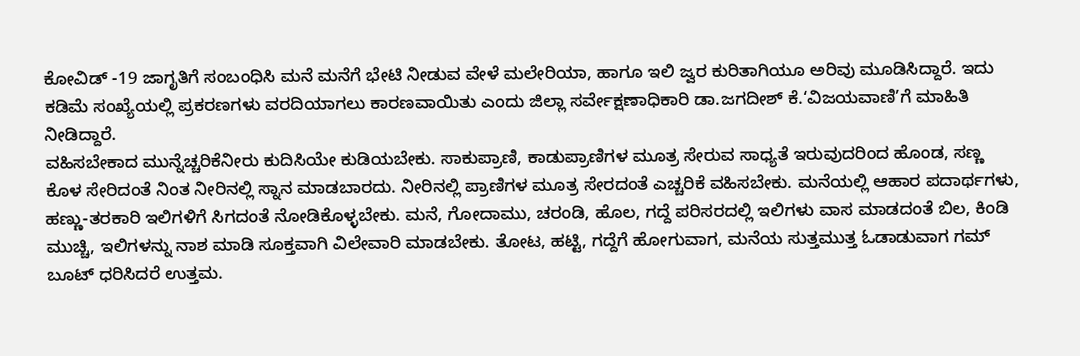ಕೋವಿಡ್ -19 ಜಾಗೃತಿಗೆ ಸಂಬಂಧಿಸಿ ಮನೆ ಮನೆಗೆ ಭೇಟಿ ನೀಡುವ ವೇಳೆ ಮಲೇರಿಯಾ, ಹಾಗೂ ಇಲಿ ಜ್ವರ ಕುರಿತಾಗಿಯೂ ಅರಿವು ಮೂಡಿಸಿದ್ದಾರೆ. ಇದು ಕಡಿಮೆ ಸಂಖ್ಯೆಯಲ್ಲಿ ಪ್ರಕರಣಗಳು ವರದಿಯಾಗಲು ಕಾರಣವಾಯಿತು ಎಂದು ಜಿಲ್ಲಾ ಸರ್ವೇಕ್ಷಣಾಧಿಕಾರಿ ಡಾ.ಜಗದೀಶ್ ಕೆ.‘ವಿಜಯವಾಣಿ’ಗೆ ಮಾಹಿತಿ ನೀಡಿದ್ದಾರೆ.
ವಹಿಸಬೇಕಾದ ಮುನ್ನೆಚ್ಚರಿಕೆನೀರು ಕುದಿಸಿಯೇ ಕುಡಿಯಬೇಕು. ಸಾಕುಪ್ರಾಣಿ, ಕಾಡುಪ್ರಾಣಿಗಳ ಮೂತ್ರ ಸೇರುವ ಸಾಧ್ಯತೆ ಇರುವುದರಿಂದ ಹೊಂಡ, ಸಣ್ಣ ಕೊಳ ಸೇರಿದಂತೆ ನಿಂತ ನೀರಿನಲ್ಲಿ ಸ್ನಾನ ಮಾಡಬಾರದು. ನೀರಿನಲ್ಲಿ ಪ್ರಾಣಿಗಳ ಮೂತ್ರ ಸೇರದಂತೆ ಎಚ್ಚರಿಕೆ ವಹಿಸಬೇಕು. ಮನೆಯಲ್ಲಿ ಆಹಾರ ಪದಾರ್ಥಗಳು, ಹಣ್ಣು-ತರಕಾರಿ ಇಲಿಗಳಿಗೆ ಸಿಗದಂತೆ ನೋಡಿಕೊಳ್ಳಬೇಕು. ಮನೆ, ಗೋದಾಮು, ಚರಂಡಿ, ಹೊಲ, ಗದ್ದೆ ಪರಿಸರದಲ್ಲಿ ಇಲಿಗಳು ವಾಸ ಮಾಡದಂತೆ ಬಿಲ, ಕಿಂಡಿ ಮುಚ್ಚಿ, ಇಲಿಗಳನ್ನು ನಾಶ ಮಾಡಿ ಸೂಕ್ತವಾಗಿ ವಿಲೇವಾರಿ ಮಾಡಬೇಕು. ತೋಟ, ಹಟ್ಟಿ, ಗದ್ದೆಗೆ ಹೋಗುವಾಗ, ಮನೆಯ ಸುತ್ತಮುತ್ತ ಓಡಾಡುವಾಗ ಗಮ್ ಬೂಟ್ ಧರಿಸಿದರೆ ಉತ್ತಮ.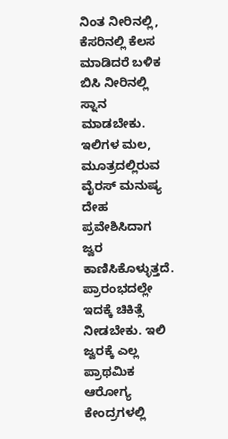ನಿಂತ ನೀರಿನಲ್ಲಿ, ಕೆಸರಿನಲ್ಲಿ ಕೆಲಸ ಮಾಡಿದರೆ ಬಳಿಕ ಬಿಸಿ ನೀರಿನಲ್ಲಿ ಸ್ನಾನ ಮಾಡಬೇಕು.
ಇಲಿಗಳ ಮಲ, ಮೂತ್ರದಲ್ಲಿರುವ ವೈರಸ್ ಮನುಷ್ಯ ದೇಹ ಪ್ರವೇಶಿಸಿದಾಗ ಜ್ವರ ಕಾಣಿಸಿಕೊಳ್ಳುತ್ತದೆ. ಪ್ರಾರಂಭದಲ್ಲೇ ಇದಕ್ಕೆ ಚಿಕಿತ್ಸೆ ನೀಡಬೇಕು. ಇಲಿ ಜ್ವರಕ್ಕೆ ಎಲ್ಲ ಪ್ರಾಥಮಿಕ ಆರೋಗ್ಯ ಕೇಂದ್ರಗಳಲ್ಲಿ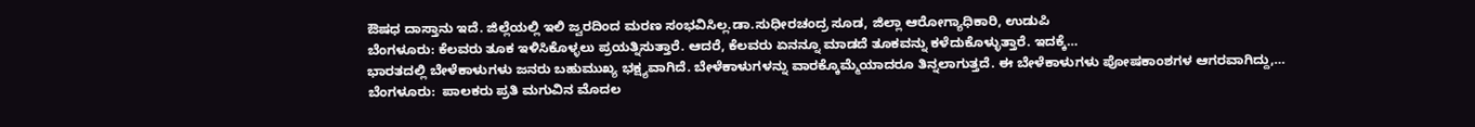ಔಷಧ ದಾಸ್ತಾನು ಇದೆ. ಜಿಲ್ಲೆಯಲ್ಲಿ ಇಲಿ ಜ್ವರದಿಂದ ಮರಣ ಸಂಭವಿಸಿಲ್ಲ.ಡಾ.ಸುಧೀರಚಂದ್ರ ಸೂಡ, ಜಿಲ್ಲಾ ಆರೋಗ್ಯಾಧಿಕಾರಿ, ಉಡುಪಿ
ಬೆಂಗಳೂರು: ಕೆಲವರು ತೂಕ ಇಳಿಸಿಕೊಳ್ಳಲು ಪ್ರಯತ್ನಿಸುತ್ತಾರೆ. ಆದರೆ, ಕೆಲವರು ಏನನ್ನೂ ಮಾಡದೆ ತೂಕವನ್ನು ಕಳೆದುಕೊಳ್ಳುತ್ತಾರೆ. ಇದಕ್ಕೆ…
ಭಾರತದಲ್ಲಿ ಬೇಳೆಕಾಳುಗಳು ಜನರು ಬಹುಮುಖ್ಯ ಭಕ್ಷ್ಯವಾಗಿದೆ. ಬೇಳೆಕಾಳುಗಳನ್ನು ವಾರಕ್ಕೊಮ್ಮೆಯಾದರೂ ತಿನ್ನಲಾಗುತ್ತದೆ. ಈ ಬೇಳೆಕಾಳುಗಳು ಪೋಷಕಾಂಶಗಳ ಆಗರವಾಗಿದ್ದು,…
ಬೆಂಗಳೂರು:  ಪಾಲಕರು ಪ್ರತಿ ಮಗುವಿನ ಮೊದಲ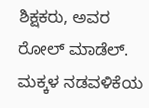ಶಿಕ್ಷಕರು, ಅವರ ರೋಲ್ ಮಾಡೆಲ್. ಮಕ್ಕಳ ನಡವಳಿಕೆಯ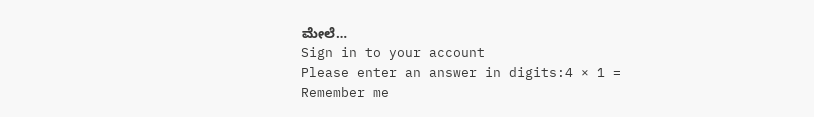ಮೇಲೆ…
Sign in to your account
Please enter an answer in digits:4 × 1 =
Remember me